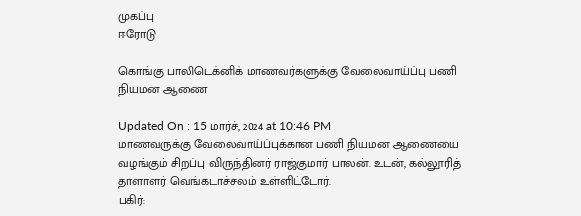முகப்பு
ஈரோடு

கொங்கு பாலிடெக்னிக் மாணவர்களுக்கு வேலைவாய்ப்பு பணி நியமன ஆணை

Updated On : 15 மார்ச், 2024 at 10:46 PM
மாணவருக்கு வேலைவாய்ப்புக்கான பணி நியமன ஆணையை வழங்கும் சிறப்பு விருந்தினர் ராஜ்குமார் பாலன். உடன், கல்லூரித் தாளாளர் வெங்கடாச்சலம் உள்ளிட்டோர்.
பகிர்: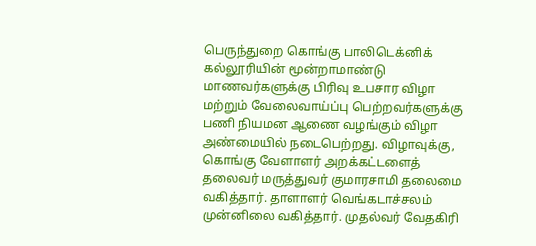பெருந்துறை கொங்கு பாலிடெக்னிக் கல்லூரியின் மூன்றாமாண்டு மாணவர்களுக்கு பிரிவு உபசார விழா மற்றும் வேலைவாய்ப்பு பெற்றவர்களுக்கு பணி நியமன ஆணை வழங்கும் விழா அண்மையில் நடைபெற்றது. விழாவுக்கு, கொங்கு வேளாளர் அறக்கட்டளைத் தலைவர் மருத்துவர் குமாரசாமி தலைமை வகித்தார். தாளாளர் வெங்கடாச்சலம் முன்னிலை வகித்தார். முதல்வர் வேதகிரி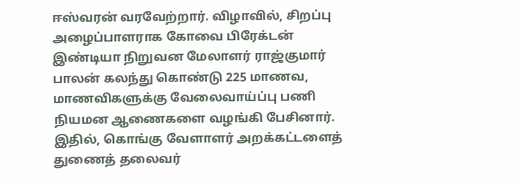ஈஸ்வரன் வரவேற்றார். விழாவில், சிறப்பு அழைப்பாளராக கோவை பிரேக்டன் இண்டியா நிறுவன மேலாளர் ராஜ்குமார் பாலன் கலந்து கொண்டு 225 மாணவ, மாணவிகளுக்கு வேலைவாய்ப்பு பணி நியமன ஆணைகளை வழங்கி பேசினார். இதில், கொங்கு வேளாளர் அறக்கட்டளைத் துணைத் தலைவர்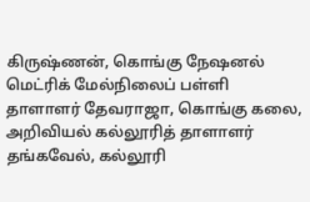கிருஷ்ணன், கொங்கு நேஷனல் மெட்ரிக் மேல்நிலைப் பள்ளி தாளாளர் தேவராஜா, கொங்கு கலை, அறிவியல் கல்லூரித் தாளாளர் தங்கவேல், கல்லூரி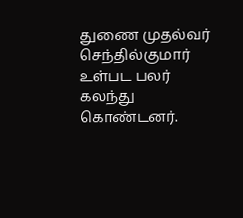துணை முதல்வர் செந்தில்குமார் உள்பட பலர் கலந்து கொண்டனர்.